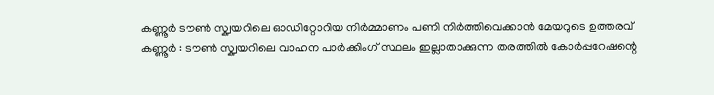കണ്ണൂർ ടൗൺ സ്ക്വയറിലെ ഓഡിറ്റോറിയ നിർമ്മാണം പണി നിർത്തിവെക്കാൻ മേയറുടെ ഉത്തരവ്
കണ്ണൂർ : ടൗൺ സ്ക്വയറിലെ വാഹന പാർക്കിംഗ് സ്ഥലം ഇല്ലാതാക്കുന്ന തരത്തിൽ കോർപ്പറേഷന്റെ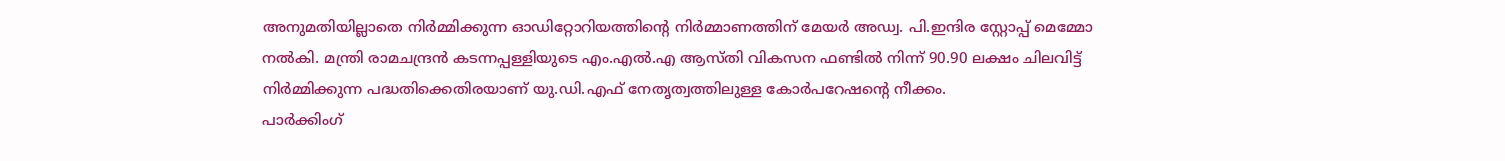അനുമതിയില്ലാതെ നിർമ്മിക്കുന്ന ഓഡിറ്റോറിയത്തിന്റെ നിർമ്മാണത്തിന് മേയർ അഡ്വ. പി.ഇന്ദിര സ്റ്റോപ്പ് മെമ്മോ നൽകി. മന്ത്രി രാമചന്ദ്രൻ കടന്നപ്പള്ളിയുടെ എം.എൽ.എ ആസ്തി വികസന ഫണ്ടിൽ നിന്ന് 90.90 ലക്ഷം ചിലവിട്ട് നിർമ്മിക്കുന്ന പദ്ധതിക്കെതിരയാണ് യു.ഡി.എഫ് നേതൃത്വത്തിലുള്ള കോർപറേഷന്റെ നീക്കം.
പാർക്കിംഗ്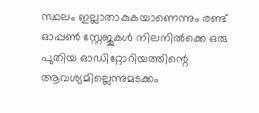സ്ഥലം ഇല്ലാതാകുകയാണെന്നും രണ്ട് ഓപ്പൺ സ്റ്റേജുകൾ നിലനിൽക്കെ ഒരു പുതിയ ഓഡിറ്റോറിയത്തിന്റെ ആവശ്യമില്ലെന്നുമടക്കം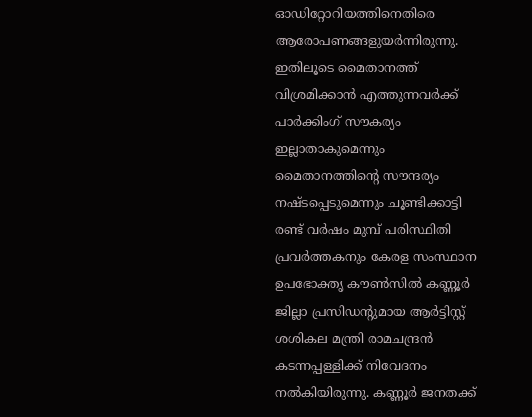ഓഡിറ്റോറിയത്തിനെതിരെ ആരോപണങ്ങളുയർന്നിരുന്നു. ഇതിലൂടെ മൈതാനത്ത് വിശ്രമിക്കാൻ എത്തുന്നവർക്ക് പാർക്കിംഗ് സൗകര്യം ഇല്ലാതാകുമെന്നും മൈതാനത്തിന്റെ സൗന്ദര്യം നഷ്ടപ്പെടുമെന്നും ചൂണ്ടിക്കാട്ടി രണ്ട് വർഷം മുമ്പ് പരിസ്ഥിതി പ്രവർത്തകനും കേരള സംസ്ഥാന ഉപഭോക്തൃ കൗൺസിൽ കണ്ണൂർ ജില്ലാ പ്രസിഡന്റുമായ ആർട്ടിസ്റ്റ് ശശികല മന്ത്രി രാമചന്ദ്രൻ കടന്നപ്പള്ളിക്ക് നിവേദനം നൽകിയിരുന്നു. കണ്ണൂർ ജനതക്ക്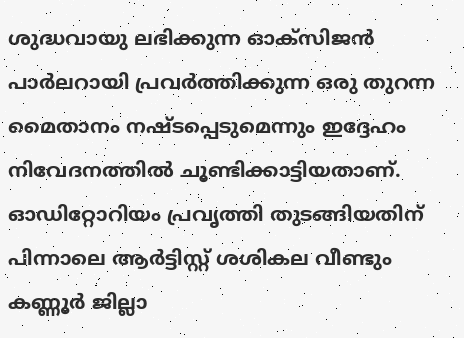ശുദ്ധവായു ലഭിക്കുന്ന ഓക്സിജൻ പാർലറായി പ്രവർത്തിക്കുന്ന ഒരു തുറന്ന മൈതാനം നഷ്ടപ്പെടുമെന്നും ഇദ്ദേഹം നിവേദനത്തിൽ ചൂണ്ടിക്കാട്ടിയതാണ്.
ഓഡിറ്റോറിയം പ്രവൃത്തി തുടങ്ങിയതിന് പിന്നാലെ ആർട്ടിസ്റ്റ് ശശികല വീണ്ടും കണ്ണൂർ ജില്ലാ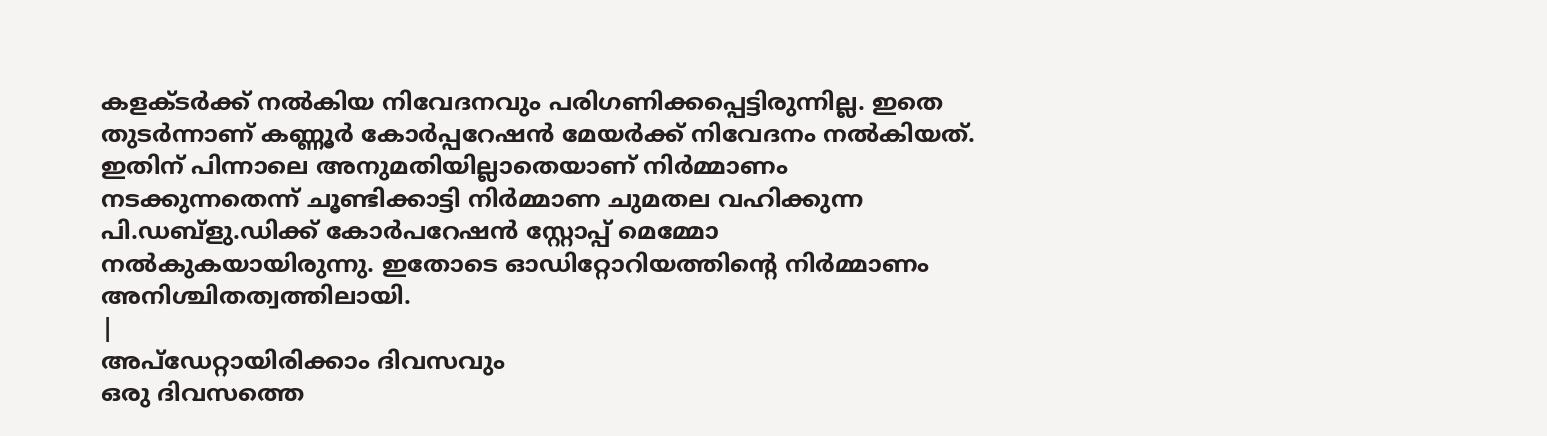കളക്ടർക്ക് നൽകിയ നിവേദനവും പരിഗണിക്കപ്പെട്ടിരുന്നില്ല. ഇതെ തുടർന്നാണ് കണ്ണൂർ കോർപ്പറേഷൻ മേയർക്ക് നിവേദനം നൽകിയത്. ഇതിന് പിന്നാലെ അനുമതിയില്ലാതെയാണ് നിർമ്മാണം നടക്കുന്നതെന്ന് ചൂണ്ടിക്കാട്ടി നിർമ്മാണ ചുമതല വഹിക്കുന്ന പി.ഡബ്ളു.ഡിക്ക് കോർപറേഷൻ സ്റ്റോപ്പ് മെമ്മോ നൽകുകയായിരുന്നു. ഇതോടെ ഓഡിറ്റോറിയത്തിന്റെ നിർമ്മാണം അനിശ്ചിതത്വത്തിലായി.
|
അപ്ഡേറ്റായിരിക്കാം ദിവസവും
ഒരു ദിവസത്തെ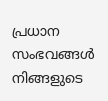പ്രധാന സംഭവങ്ങൾ നിങ്ങളുടെ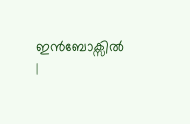ഇൻബോക്സിൽ |